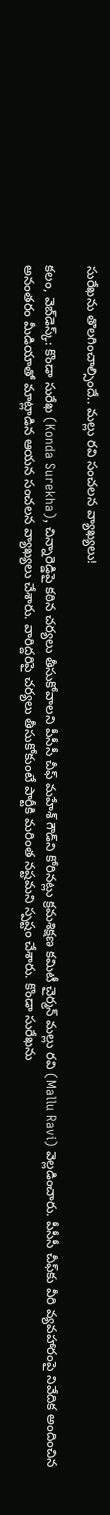సురేఖ‌ను తొల‌గించాల్సిందే.. మ‌ల్లు ర‌వి సంచ‌ల‌న వ్యాఖ్య‌లు!

క‌లం, వెబ్‌డెస్క్‌: కొండా సురేఖ (Konda Surekha), చిన్నారెడ్డిపై కఠిన చర్యలు తీసుకోవాలని పీసీసీ చీఫ్ మ‌హేశ్ గౌడ్‌ని కోరిన‌ట్లు క్ర‌మ‌శిక్ష‌ణ క‌మిటీ చైర్మ‌న్ మ‌ల్లు ర‌వి (Mallu Ravi) వెల్ల‌డించారు. పీసీసీ చీఫ్‌కు వీరి వ్య‌వ‌హారంపై నివేదిక అందించిన అనంత‌రం మీడియాతో మాట్లాడిన ఆయ‌న సంచ‌ల‌న వ్యాఖ్య‌లు చేశారు. వారిద్ద‌రిపై చర్యలు తీసుకోకుంటే పార్టీకి మరింత నష్టమని స్పష్టం చేశారు. కొండా సురేఖను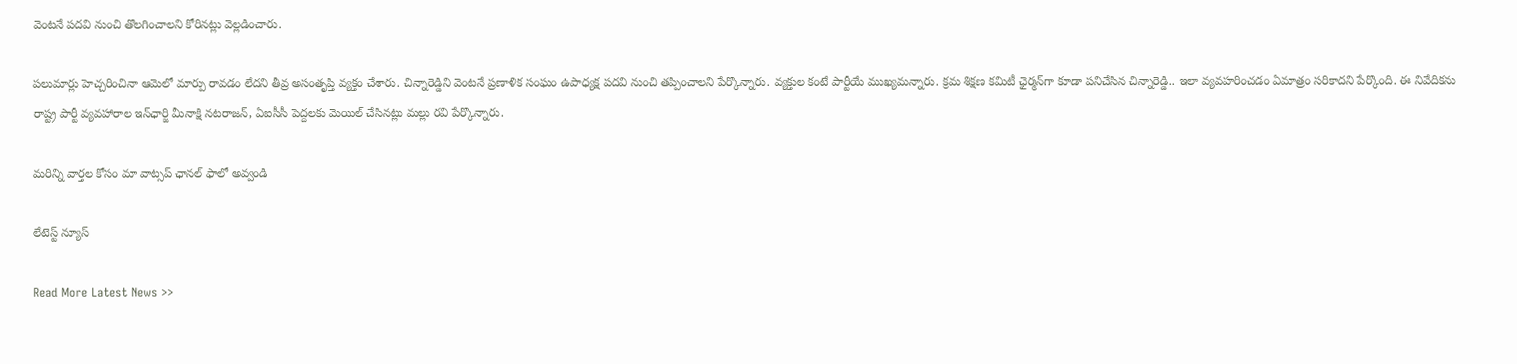వెంటనే పదవి నుంచి తొలగించాలని కోరిన‌ట్లు వెల్ల‌డించారు.

పలుమార్లు హెచ్చరించినా ఆమెలో మార్పు రావడం లేదని తీవ్ర అసంతృప్తి వ్యక్తం చేశారు. చిన్నారెడ్డిని వెంటనే ప్రణాళిక సంఘం ఉపాధ్యక్ష పదవి నుంచి తప్పించాలని పేర్కొన్నారు. వ్యక్తుల కంటే పార్టీయే ముఖ్యమన్నారు. క్రమ శిక్షణ కమిటీ ఛైర్మన్‌గా కూడా పనిచేసిన చిన్నారెడ్డి.. ఇలా వ్యవహరించడం ఏమాత్రం సరికాదని పేర్కొంది. ఈ నివేదికను రాష్ట్ర పార్టీ వ్యవహారాల ఇన్‌ఛార్జి మీనాక్షి నటరాజన్, ఏఐసీసీ పెద్దలకు మెయిల్ చేసినట్లు మల్లు రవి పేర్కొన్నారు.

మ‌రిన్ని వార్త‌ల కోసం మా వాట్స‌ప్ ఛాన‌ల్ ఫాలో అవ్వండి

లేటెస్ట్ న్యూస్‌

Read More Latest News >>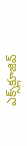ఎక్స్‌క్లూజివ్‌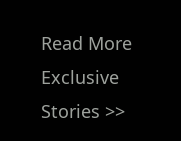Read More Exclusive Stories >>